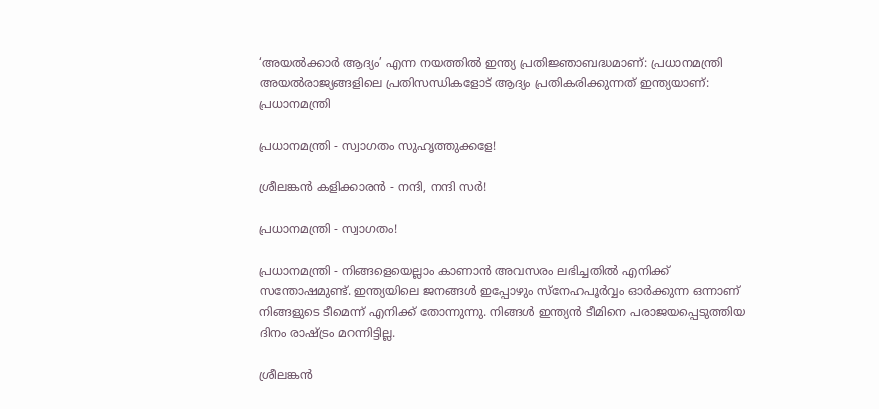‘അയൽക്കാർ ആദ്യം’ എന്ന നയത്തിൽ ഇന്ത്യ പ്രതിജ്ഞാബദ്ധമാണ്: പ്രധാനമന്ത്രി
അയൽരാജ്യങ്ങളിലെ പ്രതിസന്ധികളോട് ആദ്യം പ്രതികരിക്കുന്നത് ഇന്ത്യയാണ്: പ്രധാനമന്ത്രി

പ്രധാനമന്ത്രി - സ്വാഗതം സുഹൃത്തുക്കളേ!

ശ്രീലങ്കൻ കളിക്കാരൻ - നന്ദി, നന്ദി സർ!

പ്രധാനമന്ത്രി - സ്വാഗതം!

പ്രധാനമന്ത്രി - നിങ്ങളെയെല്ലാം കാണാൻ അവസരം ലഭിച്ചതിൽ എനിക്ക് സന്തോഷമുണ്ട്. ഇന്ത്യയിലെ ജനങ്ങൾ ഇപ്പോഴും സ്നേഹപൂർവ്വം ഓർക്കുന്ന ഒന്നാണ് നിങ്ങളുടെ ടീമെന്ന് എനിക്ക് തോന്നുന്നു. നിങ്ങൾ ഇന്ത്യൻ ടീമിനെ പരാജയപ്പെടുത്തിയ ദിനം രാഷ്ട്രം മറന്നിട്ടില്ല.

ശ്രീലങ്കൻ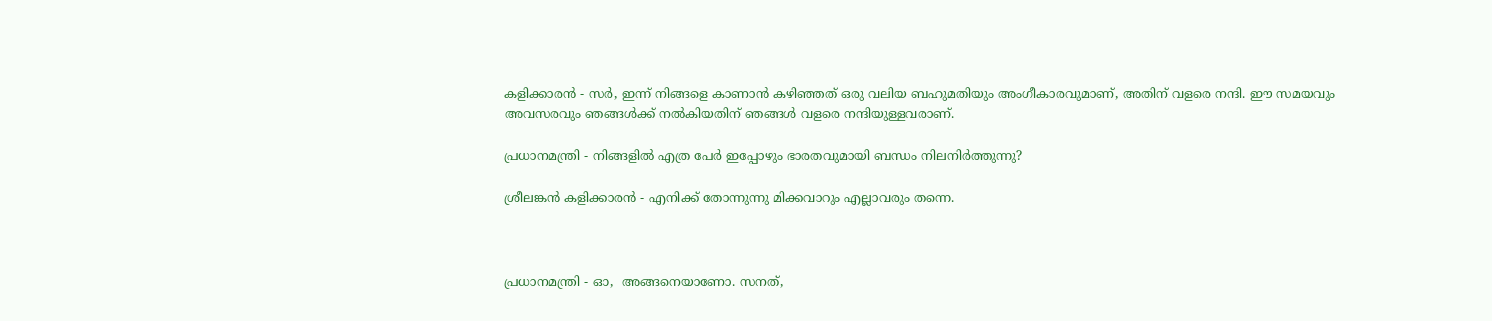കളിക്കാരൻ - സർ, ഇന്ന് നിങ്ങളെ കാണാൻ കഴിഞ്ഞത് ഒരു വലിയ ബഹുമതിയും അംഗീകാരവുമാണ്, അതിന് വളരെ നന്ദി. ഈ സമയവും അവസരവും ഞങ്ങൾക്ക് നൽകിയതിന് ഞങ്ങൾ വളരെ നന്ദിയുള്ളവരാണ്.

പ്രധാനമന്ത്രി - നിങ്ങളിൽ എത്ര പേർ ഇപ്പോഴും ഭാരതവുമായി ബന്ധം നിലനിർത്തുന്നു?

ശ്രീലങ്കൻ കളിക്കാരൻ - എനിക്ക് തോന്നുന്നു മിക്കവാറും എല്ലാവരും തന്നെ.



പ്രധാനമന്ത്രി - ഓ,  അങ്ങനെയാണോ. സനത്,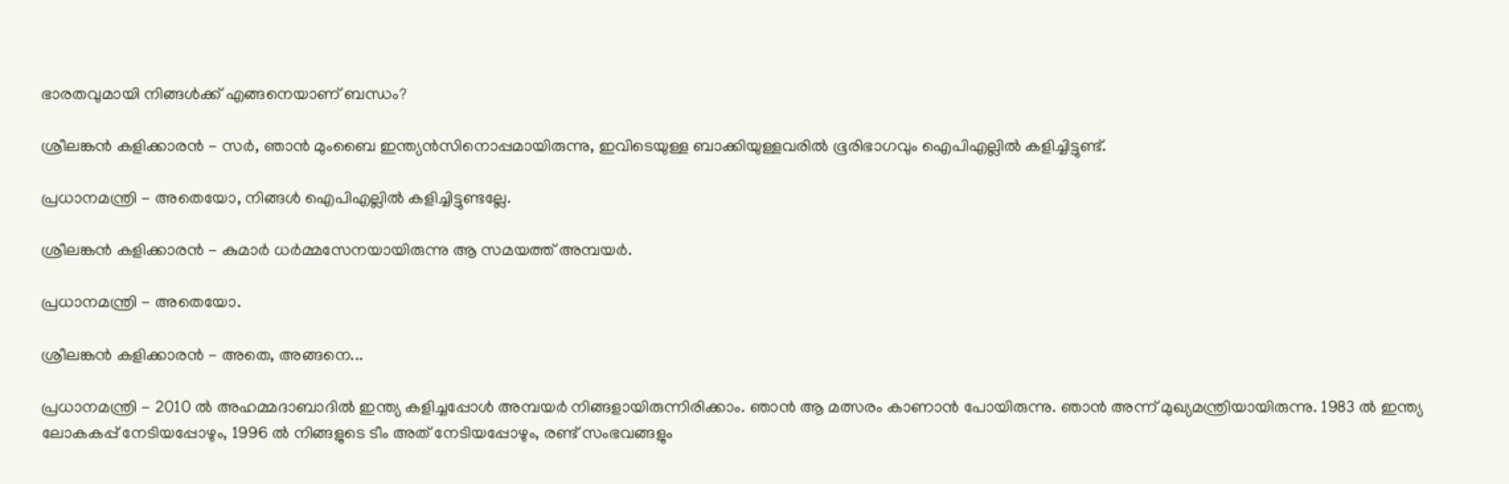ഭാരതവുമായി നിങ്ങൾക്ക് എങ്ങനെയാണ് ബന്ധം?

ശ്രീലങ്കൻ കളിക്കാരൻ - സർ, ഞാൻ മുംബൈ ഇന്ത്യൻസിനൊപ്പമായിരുന്നു, ഇവിടെയുള്ള ബാക്കിയുള്ളവരിൽ ഭൂരിഭാഗവും ഐ‌പി‌എല്ലിൽ കളിച്ചിട്ടുണ്ട്.

പ്രധാനമന്ത്രി - അതെയോ, നിങ്ങൾ ഐ‌പി‌എല്ലിൽ കളിച്ചിട്ടുണ്ടല്ലേ.

ശ്രീലങ്കൻ കളിക്കാരൻ - കുമാർ ധർമ്മസേനയായിരുന്നു ആ സമയത്ത് അമ്പയർ.

പ്രധാനമന്ത്രി - അതെയോ.

ശ്രീലങ്കൻ കളിക്കാരൻ - അതെ, അങ്ങനെ...

പ്രധാനമന്ത്രി - 2010 ൽ അഹമ്മദാബാദിൽ ഇന്ത്യ കളിച്ചപ്പോൾ അമ്പയർ നിങ്ങളായിരുന്നിരിക്കാം. ഞാൻ ആ മത്സരം കാണാൻ പോയിരുന്നു. ഞാൻ അന്ന് മുഖ്യമന്ത്രിയായിരുന്നു. 1983 ൽ ഇന്ത്യ ലോകകപ്പ് നേടിയപ്പോഴും, 1996 ൽ നിങ്ങളുടെ ടീം അത് നേടിയപ്പോഴും, രണ്ട് സംഭവങ്ങളും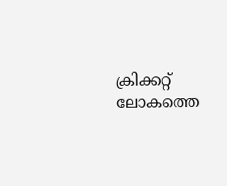ക്രിക്കറ്റ് ലോകത്തെ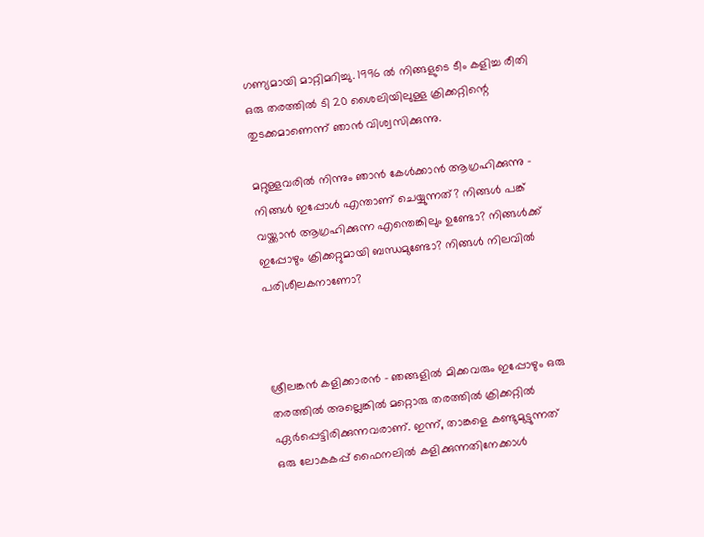ഗണ്യമായി മാറ്റിമറിച്ചു. 1996 ൽ നിങ്ങളുടെ ടീം കളിച്ച രീതി ഒരു തരത്തിൽ ടി 20 ശൈലിയിലുള്ള ക്രിക്കറ്റിന്റെ തുടക്കമാണെന്ന് ഞാൻ വിശ്വസിക്കുന്നു.

മറ്റുള്ളവരിൽ നിന്നും ഞാൻ കേൾക്കാൻ ആഗ്രഹിക്കുന്നു - നിങ്ങൾ ഇപ്പോൾ എന്താണ് ചെയ്യുന്നത്? നിങ്ങൾ പങ്ക് വയ്ക്കാൻ ആഗ്രഹിക്കുന്ന എന്തെങ്കിലും ഉണ്ടോ? നിങ്ങൾക്ക് ഇപ്പോഴും ക്രിക്കറ്റുമായി ബന്ധമുണ്ടോ? നിങ്ങൾ നിലവിൽ പരിശീലകനാണോ?



ശ്രീലങ്കൻ കളിക്കാരൻ - ഞങ്ങളിൽ മിക്കവരും ഇപ്പോഴും ഒരു തരത്തിൽ അല്ലെങ്കിൽ മറ്റൊരു തരത്തിൽ ക്രിക്കറ്റിൽ ഏർപ്പെട്ടിരിക്കുന്നവരാണ്. ഇന്ന്, താങ്കളെ കണ്ടുമുട്ടുന്നത് ഒരു ലോകകപ്പ് ഫൈനലിൽ കളിക്കുന്നതിനേക്കാൾ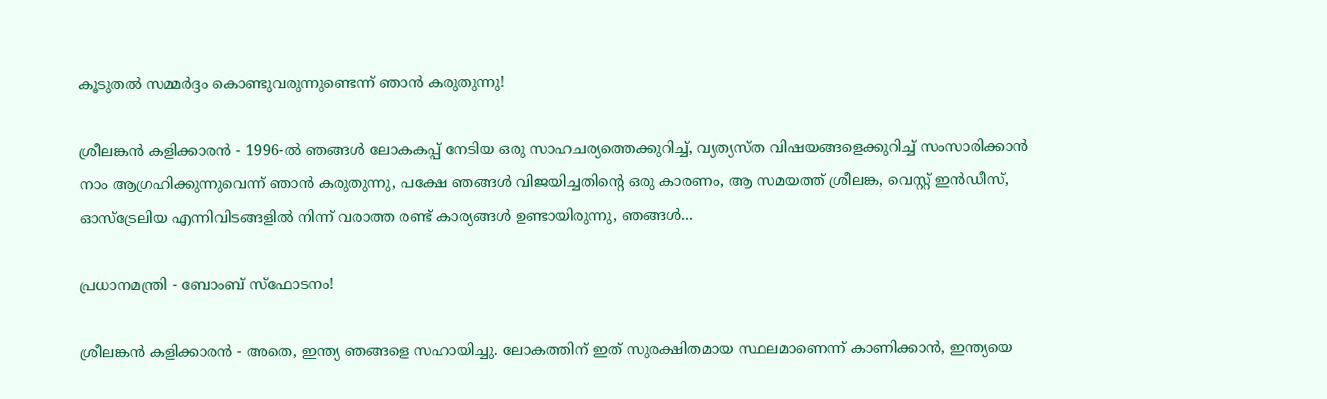കൂടുതൽ സമ്മർദ്ദം കൊണ്ടുവരുന്നുണ്ടെന്ന് ഞാൻ കരുതുന്നു!

ശ്രീലങ്കൻ കളിക്കാരൻ - 1996-ൽ ഞങ്ങൾ ലോകകപ്പ് നേടിയ ഒരു സാഹചര്യത്തെക്കുറിച്ച്, വ്യത്യസ്ത വിഷയങ്ങളെക്കുറിച്ച് സംസാരിക്കാൻ നാം ആഗ്രഹിക്കുന്നുവെന്ന് ഞാൻ കരുതുന്നു, പക്ഷേ ഞങ്ങൾ വിജയിച്ചതിന്റെ ഒരു കാരണം, ആ സമയത്ത് ശ്രീലങ്ക, വെസ്റ്റ് ഇൻഡീസ്, ഓസ്ട്രേലിയ എന്നിവിടങ്ങളിൽ നിന്ന് വരാത്ത രണ്ട് കാര്യങ്ങൾ ഉണ്ടായിരുന്നു, ഞങ്ങൾ...

പ്രധാനമന്ത്രി - ബോംബ് സ്ഫോടനം!

ശ്രീലങ്കൻ കളിക്കാരൻ - അതെ, ഇന്ത്യ ഞങ്ങളെ സഹായിച്ചു. ലോകത്തിന് ഇത് സുരക്ഷിതമായ സ്ഥലമാണെന്ന് കാണിക്കാൻ, ഇന്ത്യയെ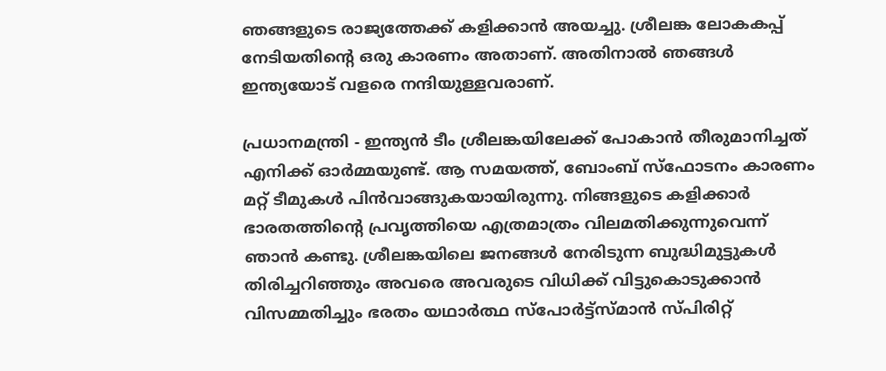ഞങ്ങളുടെ രാ‍ജ്യത്തേക്ക് കളിക്കാൻ അയച്ചു. ശ്രീലങ്ക ലോകകപ്പ് നേടിയതിന്റെ ഒരു കാരണം അതാണ്. അതിനാൽ ഞങ്ങൾ ഇന്ത്യയോട് വളരെ നന്ദിയുള്ളവരാണ്.

പ്രധാനമന്ത്രി - ഇന്ത്യൻ ടീം ശ്രീലങ്കയിലേക്ക് പോകാൻ തീരുമാനിച്ചത് എനിക്ക് ഓർമ്മയുണ്ട്. ആ സമയത്ത്, ബോംബ് സ്ഫോടനം കാരണം മറ്റ് ടീമുകൾ പിൻവാങ്ങുകയായിരുന്നു. നിങ്ങളുടെ കളിക്കാർ ഭാരതത്തിന്റെ പ്രവൃത്തിയെ എത്രമാത്രം വിലമതിക്കുന്നുവെന്ന് ഞാൻ കണ്ടു. ശ്രീലങ്കയിലെ ജനങ്ങൾ നേരിടുന്ന ബുദ്ധിമുട്ടുകൾ തിരിച്ചറിഞ്ഞും അവരെ അവരുടെ വിധിക്ക് വിട്ടുകൊടുക്കാൻ വിസമ്മതിച്ചും ഭരതം യഥാർത്ഥ സ്പോർട്ട്സ്മാൻ സ്പിരിറ്റ്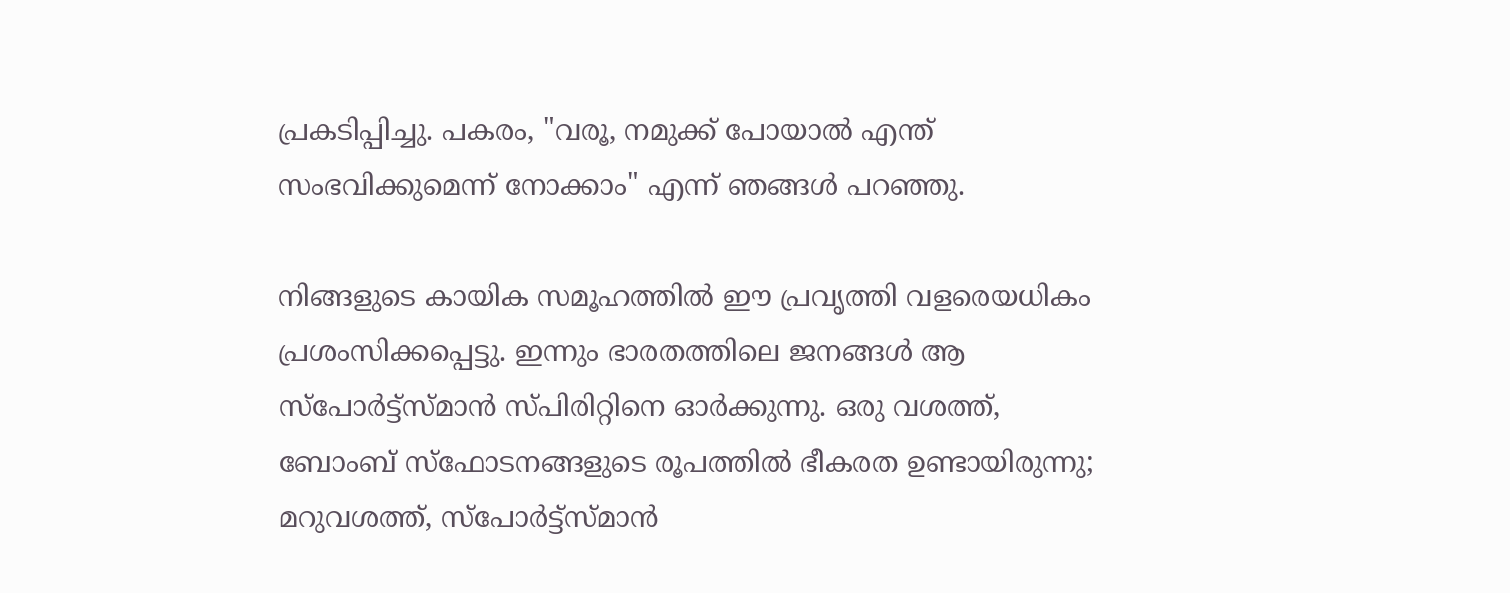പ്രകടിപ്പിച്ചു. പകരം, "വരൂ, നമുക്ക് പോയാൽ എന്ത് സംഭവിക്കുമെന്ന് നോക്കാം" എന്ന് ഞങ്ങൾ പറഞ്ഞു.

നിങ്ങളുടെ കായിക സമൂഹത്തിൽ ഈ പ്രവൃത്തി വളരെയധികം പ്രശംസിക്കപ്പെട്ടു. ഇന്നും ഭാരതത്തിലെ ജനങ്ങൾ ആ സ്പോർട്ട്സ്മാൻ സ്പിരിറ്റിനെ ഓർക്കുന്നു. ഒരു വശത്ത്, ബോംബ് സ്ഫോടനങ്ങളുടെ രൂപത്തിൽ ഭീകരത ഉണ്ടായിരുന്നു; മറുവശത്ത്, സ്പോർട്ട്സ്മാൻ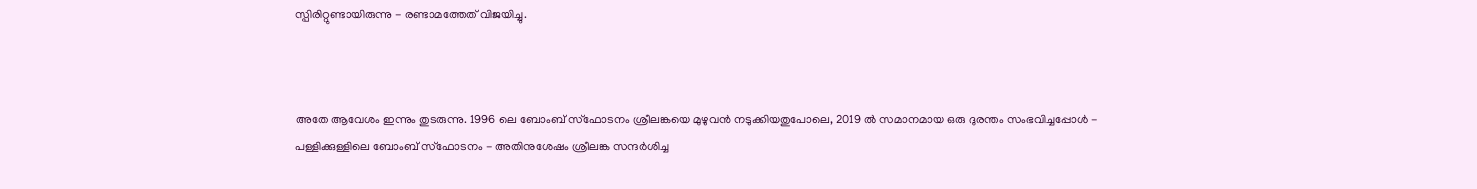സ്പിരിറ്റുണ്ടായിരുന്നു - രണ്ടാമത്തേത് വിജയിച്ചു.



അതേ ആവേശം ഇന്നും തുടരുന്നു. 1996 ലെ ബോംബ് സ്ഫോടനം ശ്രീലങ്കയെ മുഴുവൻ നടുക്കിയതുപോലെ, 2019 ൽ സമാനമായ ഒരു ദുരന്തം സംഭവിച്ചപ്പോൾ - പള്ളിക്കുള്ളിലെ ബോംബ് സ്ഫോടനം - അതിനുശേഷം ശ്രീലങ്ക സന്ദർശിച്ച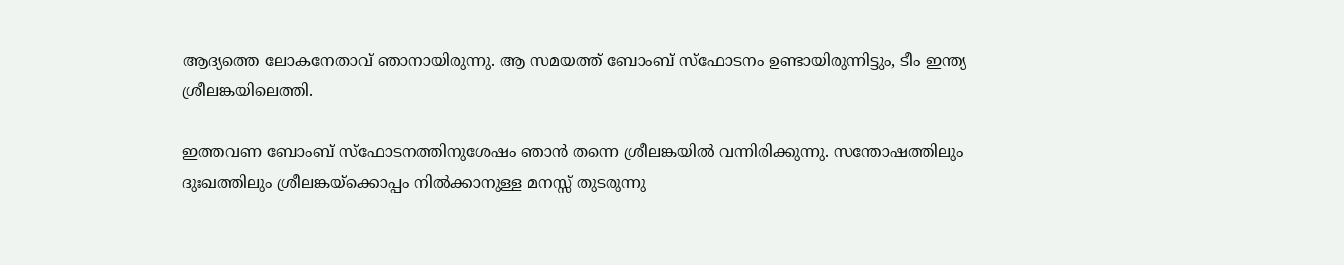ആദ്യത്തെ ലോകനേതാവ് ഞാനായിരുന്നു. ആ സമയത്ത് ബോംബ് സ്ഫോടനം ഉണ്ടായിരുന്നിട്ടും, ടീം ഇന്ത്യ ശ്രീലങ്കയിലെത്തി.

ഇത്തവണ ബോംബ് സ്ഫോടനത്തിനുശേഷം ഞാൻ തന്നെ ശ്രീലങ്കയിൽ വന്നിരിക്കുന്നു. സന്തോഷത്തിലും ദുഃഖത്തിലും ശ്രീലങ്കയ്‌ക്കൊപ്പം നിൽക്കാനുള്ള മനസ്സ് തുടരുന്നു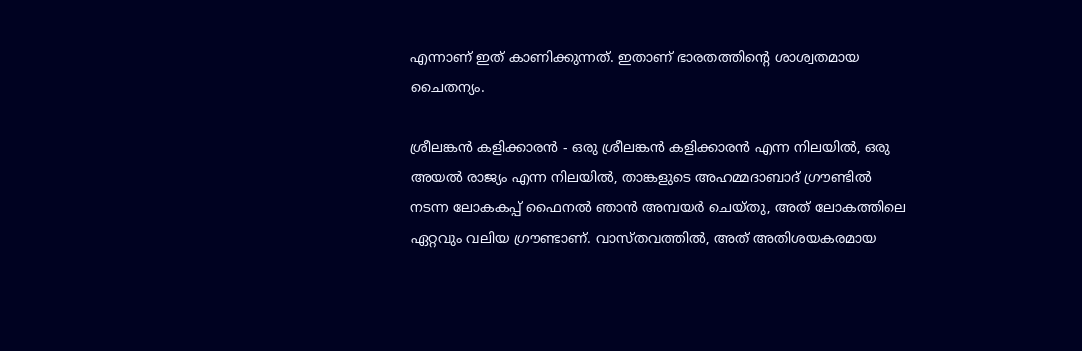എന്നാണ് ഇത് കാണിക്കുന്നത്. ഇതാണ് ഭാരതത്തിന്റെ ശാശ്വതമായ ചൈതന്യം.

ശ്രീലങ്കൻ കളിക്കാരൻ - ഒരു ശ്രീലങ്കൻ കളിക്കാരൻ എന്ന നിലയിൽ, ഒരു അയൽ രാജ്യം എന്ന നിലയിൽ, താങ്കളുടെ അഹമ്മദാബാദ് ഗ്രൗണ്ടിൽ നടന്ന ലോകകപ്പ് ഫൈനൽ ഞാൻ അമ്പയർ ചെയ്തു, അത് ലോകത്തിലെ ഏറ്റവും വലിയ ഗ്രൗണ്ടാണ്. വാസ്തവത്തിൽ, അത് അതിശയകരമായ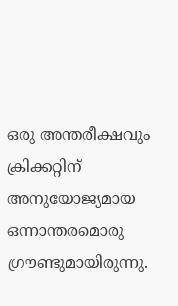ഒരു അന്തരീക്ഷവും ക്രിക്കറ്റിന് അനുയോജ്യമായ ഒന്നാന്തരമൊരു ഗ്രൗണ്ടുമായിരുന്നു.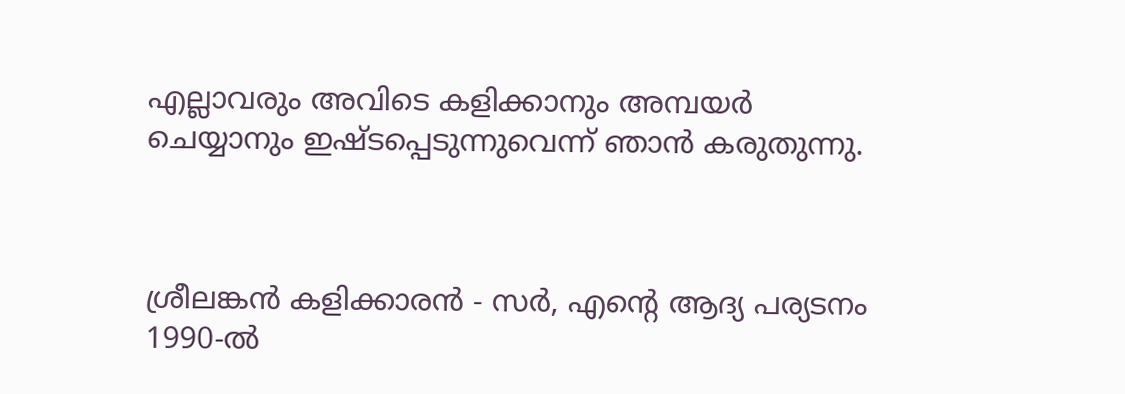എല്ലാവരും അവിടെ കളിക്കാനും അമ്പയർ ചെയ്യാനും ഇഷ്ടപ്പെടുന്നുവെന്ന് ഞാൻ കരുതുന്നു.



ശ്രീലങ്കൻ കളിക്കാരൻ - സർ, എന്റെ ആദ്യ പര്യടനം 1990-ൽ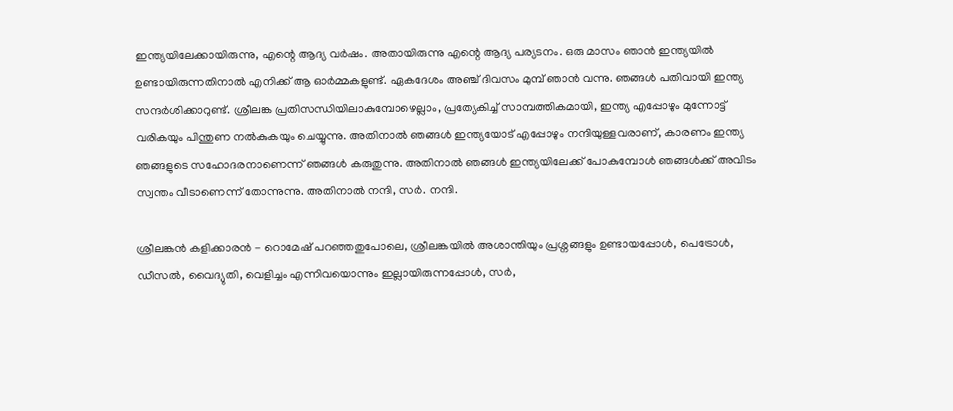ഇന്ത്യയിലേക്കായിരുന്നു, എന്റെ ആദ്യ വർഷം. അതായിരുന്നു എന്റെ ആദ്യ പര്യടനം. ഒരു മാസം ഞാൻ ഇന്ത്യയിൽ ഉണ്ടായിരുന്നതിനാൽ എനിക്ക് ആ ഓർമ്മകളുണ്ട്. ഏകദേശം അഞ്ച് ദിവസം മുമ്പ് ഞാൻ വന്നു. ഞങ്ങൾ പതിവായി ഇന്ത്യ സന്ദർശിക്കാറുണ്ട്. ശ്രീലങ്ക പ്രതിസന്ധിയിലാകുമ്പോഴെല്ലാം, പ്രത്യേകിച്ച് സാമ്പത്തികമായി, ഇന്ത്യ എപ്പോഴും മുന്നോട്ട് വരികയും പിന്തുണ നൽകുകയും ചെയ്യുന്നു. അതിനാൽ ഞങ്ങൾ ഇന്ത്യയോട് എപ്പോഴും നന്ദിയുള്ളവരാണ്, കാരണം ഇന്ത്യ ഞങ്ങളുടെ സഹോദരനാണെന്ന് ഞങ്ങൾ കരുതുന്നു. അതിനാൽ ഞങ്ങൾ ഇന്ത്യയിലേക്ക് പോകുമ്പോൾ ഞങ്ങൾക്ക് അവിടം സ്വന്തം വീടാണെന്ന് തോന്നുന്നു. അതിനാൽ നന്ദി, സർ. നന്ദി.

ശ്രീലങ്കൻ കളിക്കാരൻ - റൊമേഷ് പറഞ്ഞതുപോലെ, ശ്രീലങ്കയിൽ അശാന്തിയും പ്രശ്നങ്ങളും ഉണ്ടായപ്പോൾ, പെട്രോൾ, ഡീസൽ, വൈദ്യുതി, വെളിച്ചം എന്നിവയൊന്നും ഇല്ലായിരുന്നപ്പോൾ, സർ,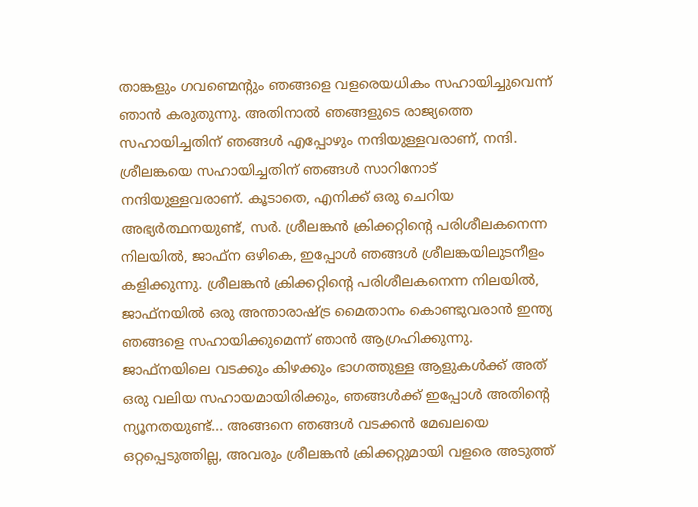താങ്കളും ഗവണ്മെൻ്റും ഞങ്ങളെ വളരെയധികം സഹായിച്ചുവെന്ന് ഞാൻ കരുതുന്നു. അതിനാൽ ഞങ്ങളുടെ രാജ്യത്തെ സഹായിച്ചതിന് ഞങ്ങൾ എപ്പോഴും നന്ദിയുള്ളവരാണ്, നന്ദി. ശ്രീലങ്കയെ സഹായിച്ചതിന് ഞങ്ങൾ സാറിനോട് നന്ദിയുള്ളവരാണ്. കൂടാതെ, എനിക്ക് ഒരു ചെറിയ അഭ്യർത്ഥനയുണ്ട്, സർ. ശ്രീലങ്കൻ ക്രിക്കറ്റിന്റെ പരിശീലകനെന്ന നിലയിൽ, ജാഫ്ന ഒഴികെ, ഇപ്പോൾ ഞങ്ങൾ ശ്രീലങ്കയിലുടനീളം കളിക്കുന്നു. ശ്രീലങ്കൻ ക്രിക്കറ്റിന്റെ പരിശീലകനെന്ന നിലയിൽ, ജാഫ്നയിൽ ഒരു അന്താരാഷ്ട്ര മൈതാനം കൊണ്ടുവരാൻ ഇന്ത്യ ഞങ്ങളെ സഹായിക്കുമെന്ന് ഞാൻ ആഗ്രഹിക്കുന്നു. ജാഫ്നയിലെ വടക്കും കിഴക്കും ഭാഗത്തുള്ള ആളുകൾക്ക് അത് ഒരു വലിയ സഹായമായിരിക്കും, ഞങ്ങൾക്ക് ഇപ്പോൾ അതിൻ്റെ ന്യൂനതയുണ്ട്... അങ്ങനെ ഞങ്ങൾ വടക്കൻ മേഖലയെ ഒറ്റപ്പെടുത്തില്ല, അവരും ശ്രീലങ്കൻ ക്രിക്കറ്റുമായി വളരെ അടുത്ത്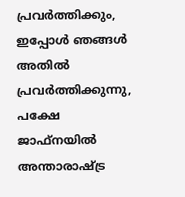പ്രവർത്തിക്കും, ഇപ്പോൾ ഞങ്ങൾ അതിൽ പ്രവർത്തിക്കുന്നു, പക്ഷേ ജാഫ്നയിൽ അന്താരാഷ്ട്ര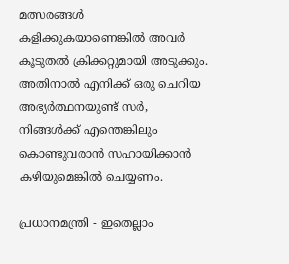മത്സരങ്ങൾ കളിക്കുകയാണെങ്കിൽ അവർ കൂടുതൽ ക്രിക്കറ്റുമായി അടുക്കും. അതിനാൽ എനിക്ക് ഒരു ചെറിയ അഭ്യർത്ഥനയുണ്ട് സർ, നിങ്ങൾക്ക് എന്തെങ്കിലും കൊണ്ടുവരാൻ സഹായിക്കാൻ കഴിയുമെങ്കിൽ ചെയ്യണം.

പ്രധാനമന്ത്രി - ഇതെല്ലാം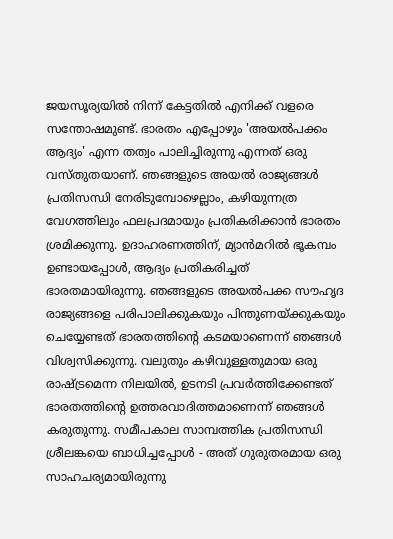ജയസൂര്യയിൽ നിന്ന് കേട്ടതിൽ എനിക്ക് വളരെ സന്തോഷമുണ്ട്. ഭാരതം എപ്പോഴും 'അയൽപക്കം ആദ്യം' എന്ന തത്വം പാലിച്ചിരുന്നു എന്നത് ഒരു വസ്തുതയാണ്. ഞങ്ങളുടെ അയൽ രാജ്യങ്ങൾ പ്രതിസന്ധി നേരിടുമ്പോഴെല്ലാം, കഴിയുന്നത്ര വേഗത്തിലും ഫലപ്രദമായും പ്രതികരിക്കാൻ ഭാരതം ശ്രമിക്കുന്നു. ഉദാഹരണത്തിന്, മ്യാൻമറിൽ ഭൂകമ്പം ഉണ്ടായപ്പോൾ, ആദ്യം പ്രതികരിച്ചത് ഭാരതമായിരുന്നു. ഞങ്ങളുടെ അയൽപക്ക സൗഹൃദ രാജ്യങ്ങളെ പരിപാലിക്കുകയും പിന്തുണയ്ക്കുകയും ചെയ്യേണ്ടത് ഭാരതത്തിന്റെ കടമയാണെന്ന് ഞങ്ങൾ വിശ്വസിക്കുന്നു. വലുതും കഴിവുള്ളതുമായ ഒരു രാഷ്ട്രമെന്ന നിലയിൽ, ഉടനടി പ്രവർത്തിക്കേണ്ടത് ഭാരതത്തിന്റെ ഉത്തരവാദിത്തമാണെന്ന് ഞങ്ങൾ കരുതുന്നു. സമീപകാല സാമ്പത്തിക പ്രതിസന്ധി ശ്രീലങ്കയെ ബാധിച്ചപ്പോൾ - അത് ഗുരുതരമായ ഒരു സാഹചര്യമായിരുന്നു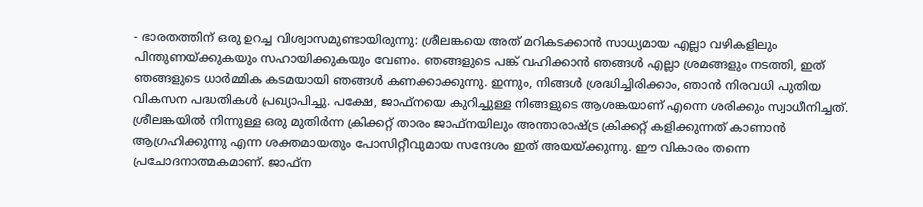- ഭാരതത്തിന് ഒരു ഉറച്ച വിശ്വാസമുണ്ടായിരുന്നു: ശ്രീലങ്കയെ അത് മറികടക്കാൻ സാധ്യമായ എല്ലാ വഴികളിലും പിന്തുണയ്ക്കുകയും സഹായിക്കുകയും വേണം. ഞങ്ങളുടെ പങ്ക് വഹിക്കാൻ ഞങ്ങൾ എല്ലാ ശ്രമങ്ങളും നടത്തി, ഇത് ഞങ്ങളുടെ ധാർമ്മിക കടമയായി ഞങ്ങൾ കണക്കാക്കുന്നു. ഇന്നും, നിങ്ങൾ ശ്രദ്ധിച്ചിരിക്കാം, ഞാൻ നിരവധി പുതിയ വികസന പദ്ധതികൾ പ്രഖ്യാപിച്ചു. പക്ഷേ, ജാഫ്നയെ കുറിച്ചുള്ള നിങ്ങളുടെ ആശങ്കയാണ് എന്നെ ശരിക്കും സ്വാധീനിച്ചത്. ശ്രീലങ്കയിൽ നിന്നുള്ള ഒരു മുതിർന്ന ക്രിക്കറ്റ് താരം ജാഫ്നയിലും അന്താരാഷ്ട്ര ക്രിക്കറ്റ് കളിക്കുന്നത് കാണാൻ ആഗ്രഹിക്കുന്നു എന്ന ശക്തമായതും പോസിറ്റീവുമായ സന്ദേശം ഇത് അയയ്ക്കുന്നു. ഈ വികാരം തന്നെ പ്രചോദനാത്മകമാണ്. ജാഫ്‌ന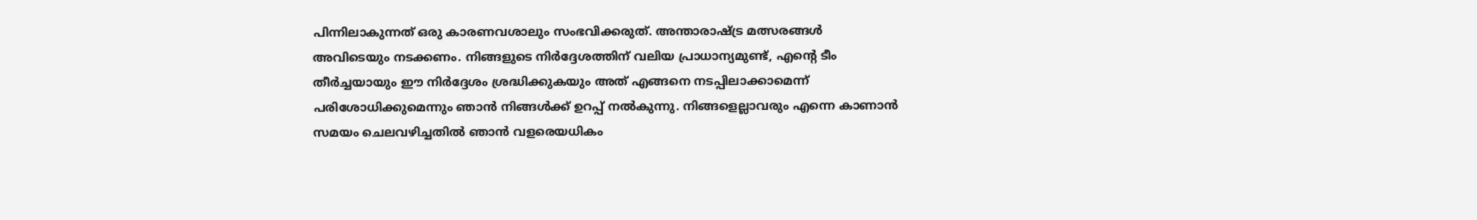പിന്നിലാകുന്നത് ഒരു കാരണവശാലും സംഭവിക്കരുത്. അന്താരാഷ്ട്ര മത്സരങ്ങൾ അവിടെയും നടക്കണം. നിങ്ങളുടെ നിർദ്ദേശത്തിന് വലിയ പ്രാധാന്യമുണ്ട്, എന്റെ ടീം തീർച്ചയായും ഈ നിർദ്ദേശം ശ്രദ്ധിക്കുകയും അത് എങ്ങനെ നടപ്പിലാക്കാമെന്ന് പരിശോധിക്കുമെന്നും ഞാൻ നിങ്ങൾക്ക് ഉറപ്പ് നൽകുന്നു. നിങ്ങളെല്ലാവരും എന്നെ കാണാൻ സമയം ചെലവഴിച്ചതിൽ ഞാൻ വളരെയധികം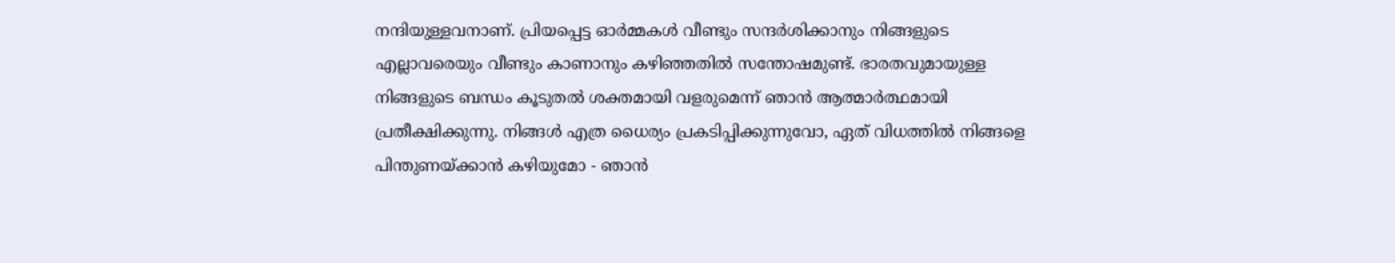നന്ദിയുള്ളവനാണ്. പ്രിയപ്പെട്ട ഓർമ്മകൾ വീണ്ടും സന്ദർശിക്കാനും നിങ്ങളുടെ എല്ലാവരെയും വീണ്ടും കാണാനും കഴിഞ്ഞതിൽ സന്തോഷമുണ്ട്. ഭാരതവുമായുള്ള നിങ്ങളുടെ ബന്ധം കൂടുതൽ ശക്തമായി വളരുമെന്ന് ഞാൻ ആത്മാർത്ഥമായി പ്രതീക്ഷിക്കുന്നു. നിങ്ങൾ എത്ര ധൈര്യം പ്രകടിപ്പിക്കുന്നുവോ, ഏത് വിധത്തിൽ നിങ്ങളെ പിന്തുണയ്ക്കാൻ കഴിയുമോ - ഞാൻ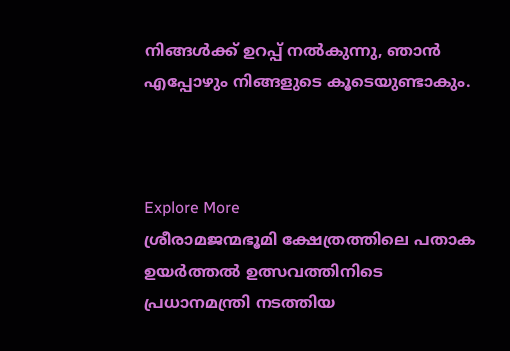നിങ്ങൾക്ക് ഉറപ്പ് നൽകുന്നു, ഞാൻ എപ്പോഴും നിങ്ങളുടെ കൂടെയുണ്ടാകും.



Explore More
ശ്രീരാമജന്മഭൂമി ക്ഷേത്രത്തിലെ പതാക ഉയർത്തൽ ഉത്സവത്തിനിടെ പ്രധാനമന്ത്രി നടത്തിയ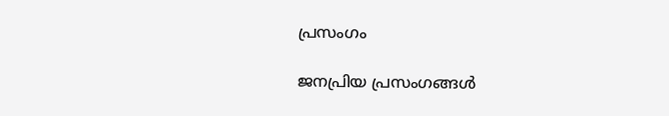പ്രസംഗം

ജനപ്രിയ പ്രസംഗങ്ങൾ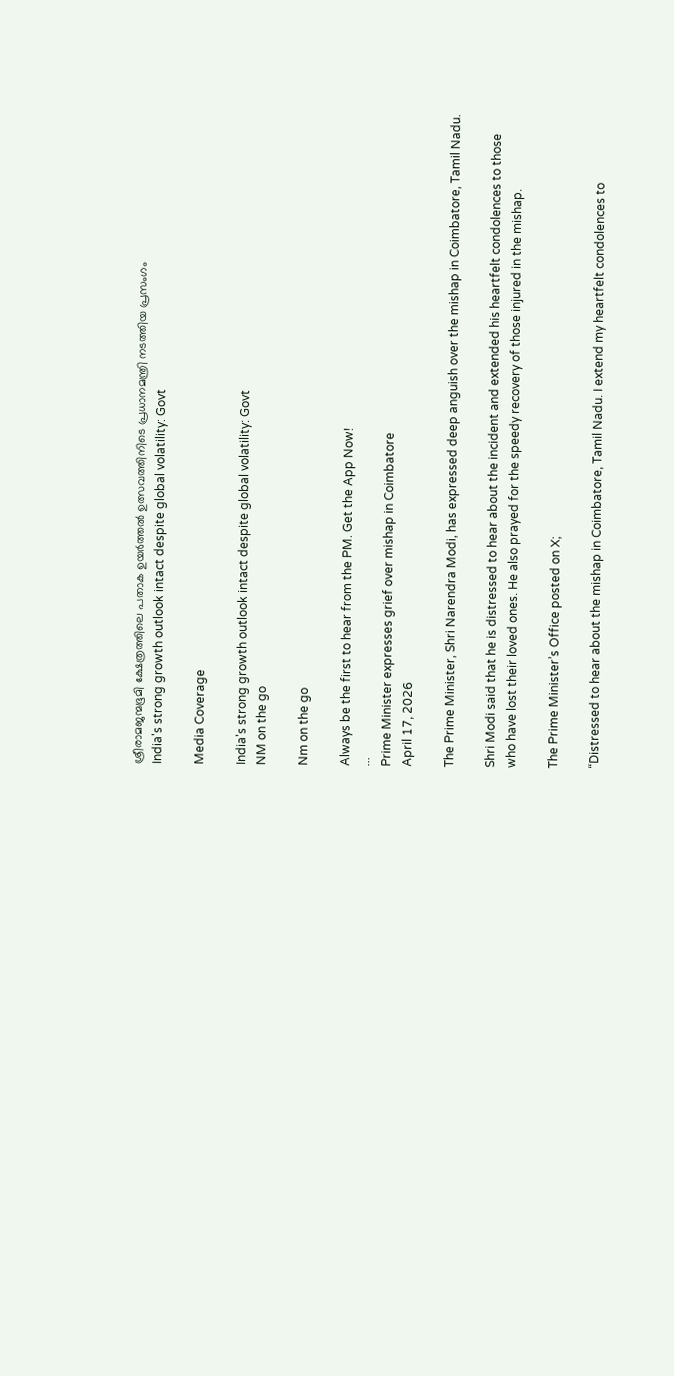ശ്രീരാമജന്മഭൂമി ക്ഷേത്രത്തിലെ പതാക ഉയർത്തൽ ഉത്സവത്തിനിടെ പ്രധാനമന്ത്രി നടത്തിയ പ്രസംഗം
India's strong growth outlook intact despite global volatility: Govt

Media Coverage

India's strong growth outlook intact despite global volatility: Govt
NM on the go

Nm on the go

Always be the first to hear from the PM. Get the App Now!
...
Prime Minister expresses grief over mishap in Coimbatore
April 17, 2026

The Prime Minister, Shri Narendra Modi, has expressed deep anguish over the mishap in Coimbatore, Tamil Nadu.

Shri Modi said that he is distressed to hear about the incident and extended his heartfelt condolences to those who have lost their loved ones. He also prayed for the speedy recovery of those injured in the mishap.

The Prime Minister’s Office posted on X;

“Distressed to hear about the mishap in Coimbatore, Tamil Nadu. I extend my heartfelt condolences to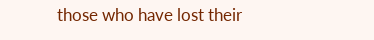those who have lost their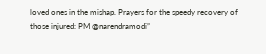loved ones in the mishap. Prayers for the speedy recovery of those injured: PM @narendramodi”